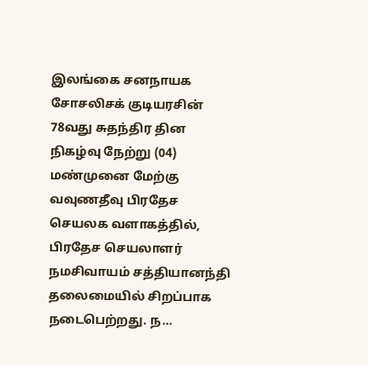இலங்கை சனநாயக சோசலிசக் குடியரசின் 78வது சுதந்திர தின நிகழ்வு நேற்று (04) மண்முனை மேற்கு வவுணதீவு பிரதேச செயலக வளாகத்தில், பிரதேச செயலாளர் நமசிவாயம் சத்தியானந்தி தலைமையில் சிறப்பாக நடைபெற்றது. ந…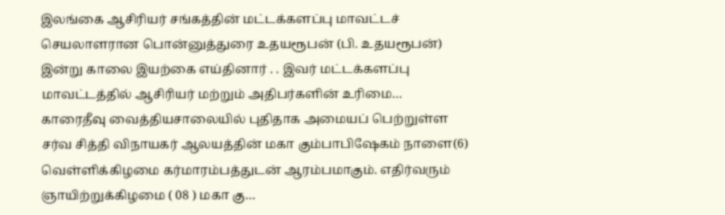இலங்கை ஆசிரியர் சங்கத்தின் மட்டக்களப்பு மாவட்டச் செயலாளரான பொன்னுத்துரை உதயரூபன் (பி. உதயரூபன்) இன்று காலை இயற்கை எய்தினார் . . இவர் மட்டக்களப்பு மாவட்டத்தில் ஆசிரியர் மற்றும் அதிபர்களின் உரிமை…
காரைதீவு வைத்தியசாலையில் புதிதாக அமையப் பெற்றுள்ள சர்வ சித்தி விநாயகர் ஆலயத்தின் மகா கும்பாபிஷேகம் நாளை(6) வெள்ளிக்கிழமை கர்மாரம்பத்துடன் ஆரம்பமாகும். எதிர்வரும் ஞாயிற்றுக்கிழமை ( 08 ) மகா கு…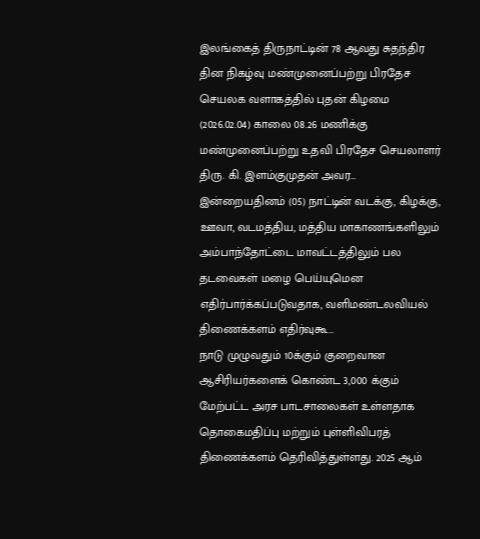இலங்கைத் திருநாட்டின் 78 ஆவது சுதந்திர தின நிகழ்வு மண்முனைப்பற்று பிரதேச செயலக வளாகத்தில் புதன் கிழமை (2026.02.04) காலை 08.26 மணிக்கு மண்முனைப்பற்று உதவி பிரதேச செயலாளர் திரு. கி. இளம்குமுதன் அவர…
இன்றையதினம் (05) நாட்டின் வடக்கு, கிழக்கு, ஊவா, வடமத்திய, மத்திய மாகாணங்களிலும் அம்பாந்தோட்டை மாவட்டத்திலும் பல தடவைகள் மழை பெய்யுமென எதிர்பார்க்கப்படுவதாக, வளிமண்டலவியல் திணைக்களம் எதிர்வுகூ…
நாடு முழுவதும் 10க்கும் குறைவான ஆசிரியர்களைக் கொண்ட 3,000 க்கும் மேற்பட்ட அரச பாடசாலைகள் உள்ளதாக தொகைமதிப்பு மற்றும் புள்ளிவிபரத் திணைக்களம் தெரிவித்துள்ளது. 2025 ஆம்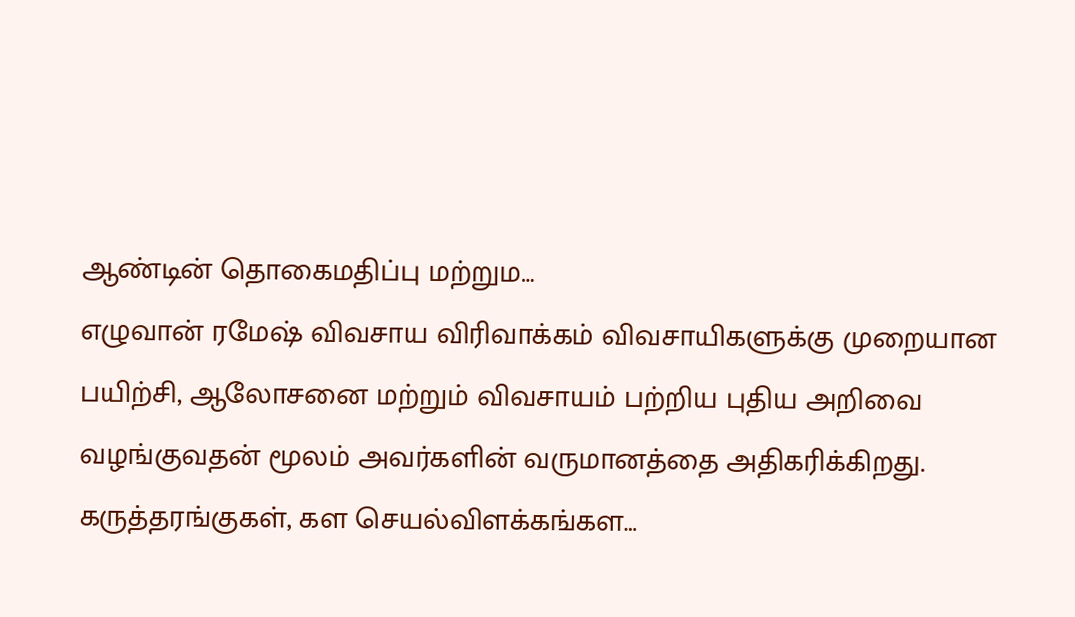ஆண்டின் தொகைமதிப்பு மற்றும…
எழுவான் ரமேஷ் விவசாய விரிவாக்கம் விவசாயிகளுக்கு முறையான பயிற்சி, ஆலோசனை மற்றும் விவசாயம் பற்றிய புதிய அறிவை வழங்குவதன் மூலம் அவர்களின் வருமானத்தை அதிகரிக்கிறது. கருத்தரங்குகள், கள செயல்விளக்கங்கள…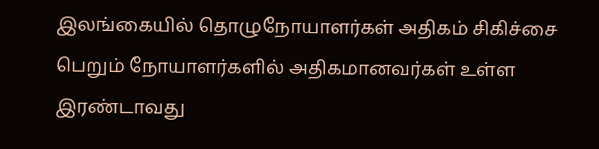இலங்கையில் தொழுநோயாளர்கள் அதிகம் சிகிச்சை பெறும் நோயாளர்களில் அதிகமானவர்கள் உள்ள இரண்டாவது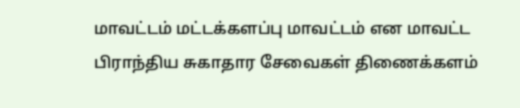மாவட்டம் மட்டக்களப்பு மாவட்டம் என மாவட்ட பிராந்திய சுகாதார சேவைகள் திணைக்களம்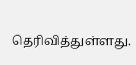தெரிவித்துள்ளது.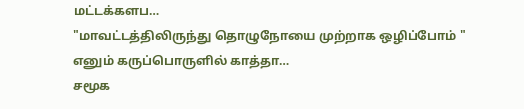மட்டக்களப…
"மாவட்டத்திலிருந்து தொழுநோயை முற்றாக ஒழிப்போம் " எனும் கருப்பொருளில் காத்தா…
சமூக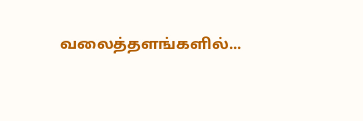வலைத்தளங்களில்...